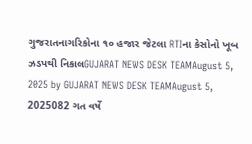ગુજરાતનાગરિકોના ૧૦ હજાર જેટલા RTIના કેસોનો ખૂબ ઝડપથી નિકાલGUJARAT NEWS DESK TEAMAugust 5, 2025 by GUJARAT NEWS DESK TEAMAugust 5, 2025082 ગત વર્ષે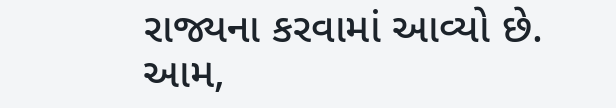રાજ્યના કરવામાં આવ્યો છે. આમ,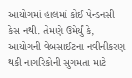આયોગમાં હાલમાં કોઈ પેન્ડનસી કેસ નથી. તેમણે ઉમેર્યું કે, આયોગની વેબસાઈટના નવીનીકરણ થકી નાગરિકોની સુગમતા માટે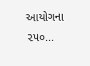આયોગના ૨૫૦...